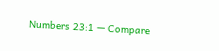Numbers 23:1 — Compare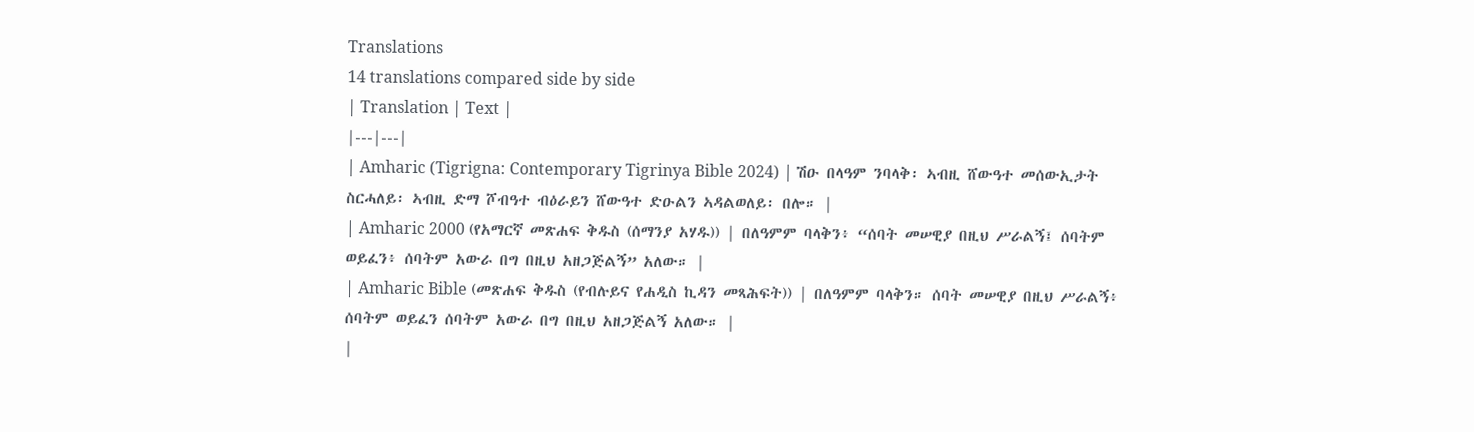Translations
14 translations compared side by side
| Translation | Text |
|---|---|
| Amharic (Tigrigna: Contemporary Tigrinya Bible 2024) | ሽዑ በላዓም ንባላቅ፡ ኣብዚ ሸውዓተ መሰውኢታት ስርሓለይ፡ ኣብዚ ድማ ሾብዓተ ብዕራይን ሸውዓተ ድዑልን ኣዳልወለይ፡ በሎ። |
| Amharic 2000 (የአማርኛ መጽሐፍ ቅዱስ (ሰማንያ አሃዱ)) | በለዓምም ባላቅን፥ “ሰባት መሠዊያ በዚህ ሥራልኝ፤ ሰባትም ወይፈን፥ ሰባትም አውራ በግ በዚህ አዘጋጅልኝ” አለው። |
| Amharic Bible (መጽሐፍ ቅዱስ (የብሉይና የሐዲስ ኪዳን መጻሕፍት)) | በለዓምም ባላቅን። ሰባት መሠዊያ በዚህ ሥራልኝ፥ ሰባትም ወይፈን ሰባትም አውራ በግ በዚህ አዘጋጅልኝ አለው። |
|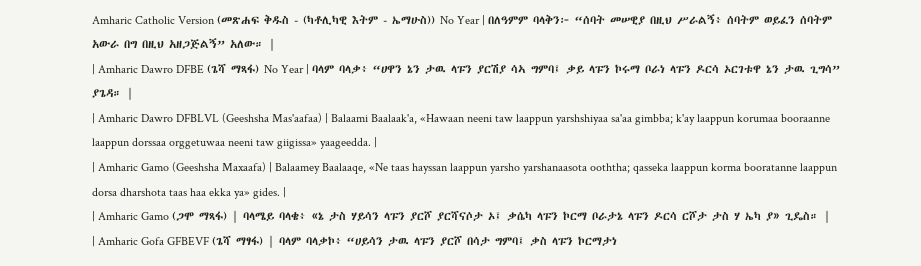Amharic Catholic Version (መጽሐፍ ቅዱስ - (ካቶሊካዊ እትም - ኤማሁስ)) No Year | በለዓምም ባላቅን፦ “ሰባት መሠዊያ በዚህ ሥራልኝ፥ ሰባትም ወይፈን ሰባትም አውራ በግ በዚህ አዘጋጅልኝ” አለው። |
| Amharic Dawro DFBE (ጌሻ ማጻፋ) No Year | ባላም ባላቃ፥ “ሀዋን ኔን ታዉ ላፑን ያርሽያ ሳኣ ግምባ፤ ቃይ ላፑን ኮሩማ ቦራነ ላፑን ዶርሳ ኦርገቱዋ ኔን ታዉ ጊግሳ” ያጌዳ። |
| Amharic Dawro DFBLVL (Geeshsha Mas'aafaa) | Balaami Baalaak'a, «Hawaan neeni taw laappun yarshshiyaa sa'aa gimbba; k'ay laappun korumaa booraanne laappun dorssaa orggetuwaa neeni taw giigissa» yaageedda. |
| Amharic Gamo (Geeshsha Maxaafa) | Balaamey Baalaaqe, «Ne taas hayssan laappun yarsho yarshanaasota ooththa; qasseka laappun korma booratanne laappun dorsa dharshota taas haa ekka ya» gides. |
| Amharic Gamo (ጋሞ ማጻፋ) | ባላሜይ ባላቄ፥ «ኔ ታስ ሃይሳን ላፑን ያርሾ ያርሻናሶታ ኦ፤ ቃሴካ ላፑን ኮርማ ቦራታኔ ላፑን ዶርሳ ርሾታ ታስ ሃ ኤካ ያ» ጊዴስ። |
| Amharic Gofa GFBEVF (ጌሻ ማፃፋ) | ባላም ባላቃኮ፥ “ሀይሳን ታዉ ላፑን ያርሾ በሳታ ግምባ፤ ቃስ ላፑን ኮርማታነ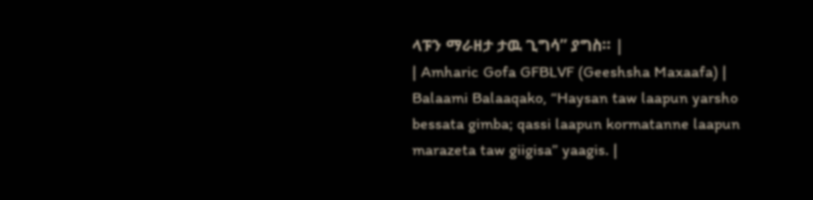ላፑን ማራዘታ ታዉ ጊግሳ” ያግስ። |
| Amharic Gofa GFBLVF (Geeshsha Maxaafa) | Balaami Balaaqako, “Haysan taw laapun yarsho bessata gimba; qassi laapun kormatanne laapun marazeta taw giigisa” yaagis. |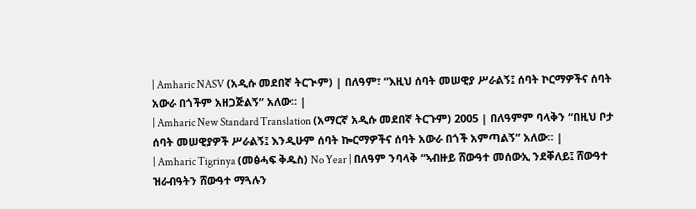| Amharic NASV (አዲሱ መደበኛ ትርጒም) | በለዓም፣ “እዚህ ሰባት መሠዊያ ሥራልኝ፤ ሰባት ኮርማዎችና ሰባት አውራ በጎችም አዘጋጅልኝ” አለው። |
| Amharic New Standard Translation (አማርኛ አዲሱ መደበኛ ትርጉም) 2005 | በለዓምም ባላቅን “በዚህ ቦታ ሰባት መሠዊያዎች ሥራልኝ፤ እንዲሁም ሰባት ኰርማዎችና ሰባት አውራ በጎች አምጣልኝ” አለው። |
| Amharic Tigrinya (መፅሓፍ ቅዱስ) No Year | በለዓም ንባላቅ “ኣብዙይ ሸውዓተ መሰውኢ ንደቐለይ፤ ሸውዓተ ዝራብዓትን ሸውዓተ ማጓሉን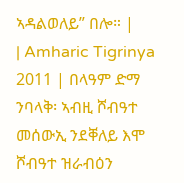ኣዳልወለይ” በሎ። |
| Amharic Tigrinya 2011 | በላዓም ድማ ንባላቅ፡ ኣብዚ ሾብዓተ መሰውኢ ንደቐለይ እሞ ሾብዓተ ዝራብዕን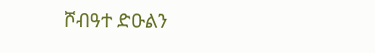ሾብዓተ ድዑልን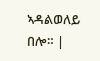ኣዳልወለይ በሎ። |